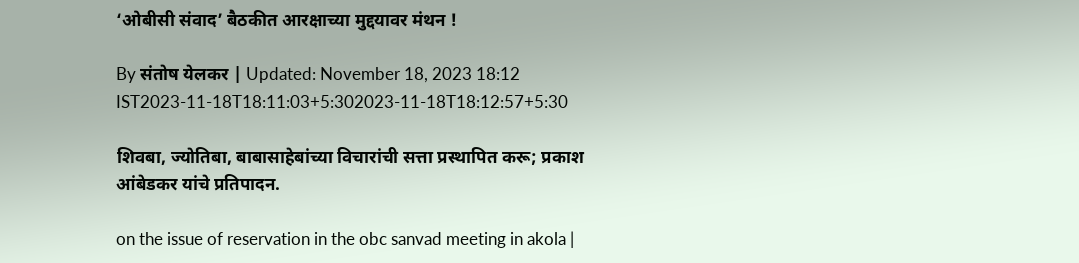‘ओबीसी संवाद’ बैठकीत आरक्षाच्या मुद्दयावर मंथन !

By संतोष येलकर | Updated: November 18, 2023 18:12 IST2023-11-18T18:11:03+5:302023-11-18T18:12:57+5:30

शिवबा, ज्योतिबा, बाबासाहेबांच्या विचारांची सत्ता प्रस्थापित करू; प्रकाश आंबेडकर यांचे प्रतिपादन.

on the issue of reservation in the obc sanvad meeting in akola |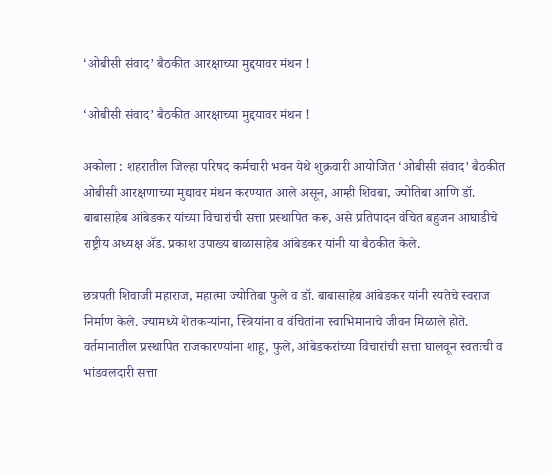‘ओबीसी संवाद’ बैठकीत आरक्षाच्या मुद्दयावर मंथन !

‘ओबीसी संवाद’ बैठकीत आरक्षाच्या मुद्दयावर मंथन !

अकोला : शहरातील जिल्हा परिषद कर्मचारी भवन येथे शुक्रवारी आयोजित ‘ओबीसी संवाद’ बैठकीत ओबीसी आरक्षणाच्या मुद्यावर मंथन करण्यात आले असून, आम्ही शिवबा, ज्योतिबा आणि डॉ. बाबासाहेब आंबेडकर यांच्या विचारांची सत्ता प्रस्थापित करू, असे प्रतिपादन वंचित बहुजन आघाडीचे राष्ट्रीय अध्यक्ष ॲड. प्रकाश उपाख्य बाळासाहेब आंबेडकर यांनी या बैठकीत केले.

छत्रपती शिवाजी महाराज, महात्मा ज्योतिबा फुले व डॉ. बाबासाहेब आंबेडकर यांनी रयतेचे स्वराज निर्माण केले. ज्यामध्ये शेतकऱ्यांना, स्त्रियांना व वंचितांना स्वाभिमानाचे जीवन मिळाले होते. वर्तमानातील प्रस्थापित राजकारण्यांना शाहू, फुले, आंबेडकरांच्या विचारांची सत्ता घालवून स्वतःची व भांडवलदारी सत्ता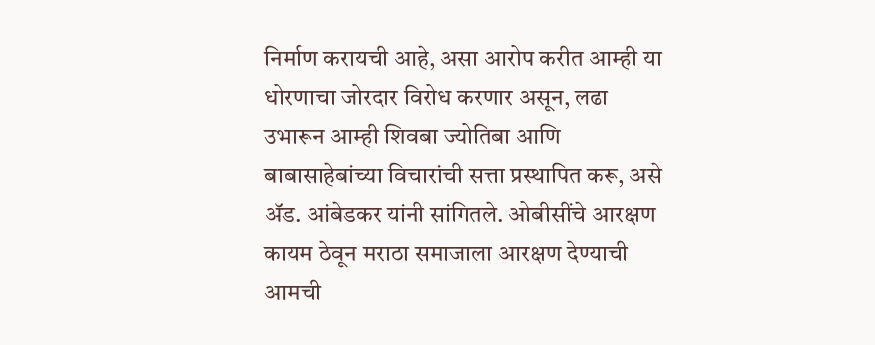निर्माण करायची आहे, असा आरोप करीत आम्ही या धोरणाचा जोरदार विरोध करणार असून, लढा उभारून आम्ही शिवबा ज्योतिबा आणि बाबासाहेबांच्या विचारांची सत्ता प्रस्थापित करू, असे ॲड. आंबेडकर यांनी सांगितले. ओबीसींचे आरक्षण कायम ठेवून मराठा समाजाला आरक्षण देण्याची आमची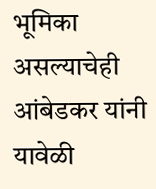भूमिका असल्याचेही आंबेडकर यांनी यावेळी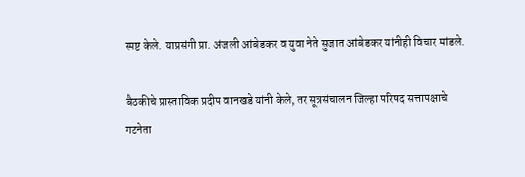स्पष्ट केले. याप्रसंगी प्रा. अंजली आंबेडकर व युवा नेते सुजात आंबेडकर यांनीही विचार मांडले.

बैठकीचे प्रास्ताविक प्रदीप वानखडे यांनी केले, तर सूत्रसंचालन जिल्हा परिषद सत्तापक्षाचे गटनेता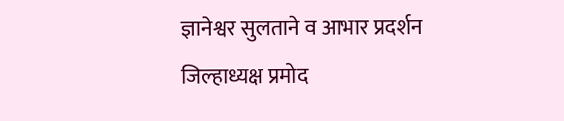ज्ञानेश्वर सुलताने व आभार प्रदर्शन जिल्हाध्यक्ष प्रमोद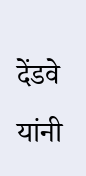देंडवे यांनी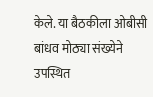केले. या बैठकीला ओबीसी बांधव मोठ्या संख्येने उपस्थित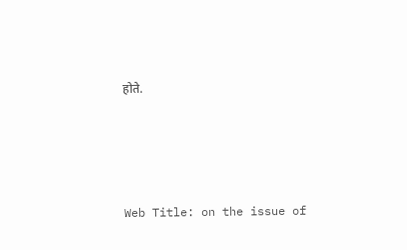होते.





Web Title: on the issue of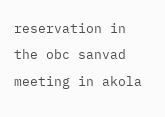reservation in the obc sanvad meeting in akola